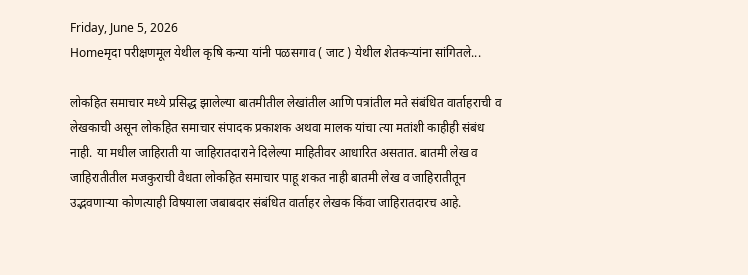Friday, June 5, 2026
Homeमृदा परीक्षणमूल येथील कृषि कन्या यांनी पळसगाव ( जाट ) येथील शेतकऱ्यांना सांगितले...

लोकहित समाचार मध्ये प्रसिद्ध झालेल्या बातमीतील लेखांतील आणि पत्रांतील मते संबंधित वार्ताहराची व लेखकाची असून लोकहित समाचार संपादक प्रकाशक अथवा मालक यांचा त्या मतांशी काहीही संबंध नाही. या मधील जाहिराती या जाहिरातदाराने दिलेल्या माहितीवर आधारित असतात. बातमी लेख व जाहिरातीतील मजकुराची वैधता लोकहित समाचार पाहू शकत नाही बातमी लेख व जाहिरातीतून उद्भवणाऱ्या कोणत्याही विषयाला जबाबदार संबंधित वार्ताहर लेखक किंवा जाहिरातदारच आहे.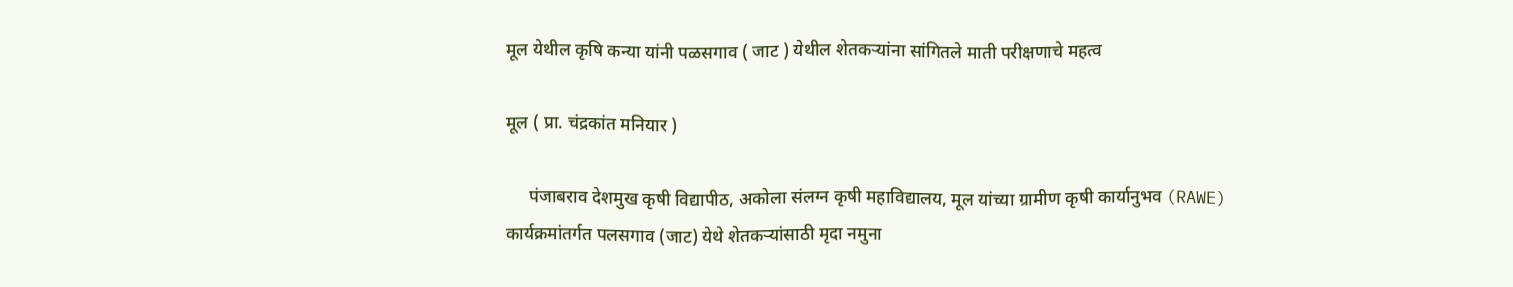मूल येथील कृषि कन्या यांनी पळसगाव ( जाट ) येथील शेतकऱ्यांना सांगितले माती परीक्षणाचे महत्व

मूल ( प्रा. चंद्रकांत मनियार )

     पंजाबराव देशमुख कृषी विद्यापीठ, अकोला संलग्न कृषी महाविद्यालय, मूल यांच्या ग्रामीण कृषी कार्यानुभव (RAWE) कार्यक्रमांतर्गत पलसगाव (जाट) येथे शेतकऱ्यांसाठी मृदा नमुना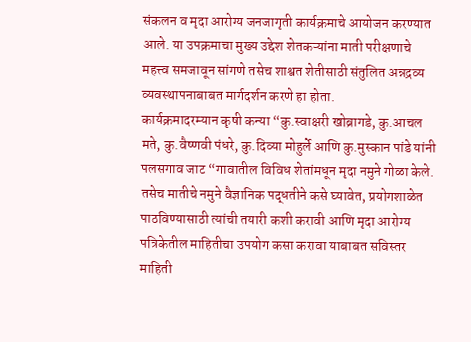संकलन व मृदा आरोग्य जनजागृती कार्यक्रमाचे आयोजन करण्यात आले. या उपक्रमाचा मुख्य उद्देश शेतकऱ्यांना माती परीक्षणाचे महत्त्व समजावून सांगणे तसेच शाश्वत शेतीसाठी संतुलित अन्नद्रव्य व्यवस्थापनाबाबत मार्गदर्शन करणे हा होता.
कार्यक्रमादरम्यान कृषी कन्या “कु.स्वाक्षरी खोब्रागडे, कु.आचल मते, कु.वैष्णवी पंधरे, कु.दिव्या मोहुर्ले आणि कु.मुस्कान पांडे यांनी पलसगाव जाट “गावातील विविध शेतांमधून मृदा नमुने गोळा केले. तसेच मातीचे नमुने वैज्ञानिक पद्धतीने कसे घ्यावेत, प्रयोगशाळेत पाठविण्यासाठी त्यांची तयारी कशी करावी आणि मृदा आरोग्य पत्रिकेतील माहितीचा उपयोग कसा करावा याबाबत सविस्तर माहिती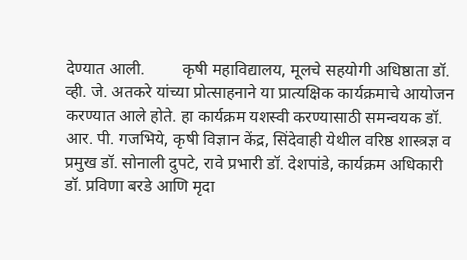देण्यात आली.         कृषी महाविद्यालय, मूलचे सहयोगी अधिष्ठाता डॉ. व्ही. जे. अतकरे यांच्या प्रोत्साहनाने या प्रात्यक्षिक कार्यक्रमाचे आयोजन करण्यात आले होते. हा कार्यक्रम यशस्वी करण्यासाठी समन्वयक डॉ. आर. पी. गजभिये, कृषी विज्ञान केंद्र, सिंदेवाही येथील वरिष्ठ शास्त्रज्ञ व प्रमुख डॉ. सोनाली दुपटे, रावे प्रभारी डॉ. देशपांडे, कार्यक्रम अधिकारी डॉ. प्रविणा बरडे आणि मृदा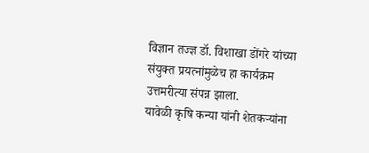विज्ञान तज्ज्ञ डॉ. विशाखा डोंगरे यांच्या संयुक्त प्रयत्नांमुळेच हा कार्यक्रम उत्तमरीत्या संपन्न झाला.
यावेळी कृषि कन्या यांनी शेतकऱ्यांना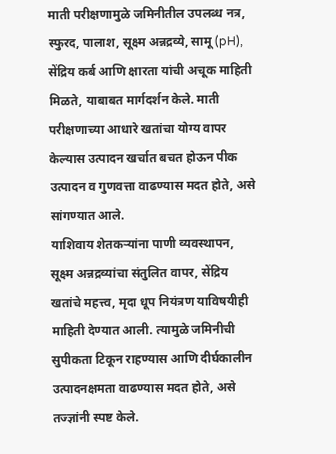माती परीक्षणामुळे जमिनीतील उपलब्ध नत्र, स्फुरद, पालाश, सूक्ष्म अन्नद्रव्ये, सामू (pH), सेंद्रिय कर्ब आणि क्षारता यांची अचूक माहिती मिळते, याबाबत मार्गदर्शन केले. माती परीक्षणाच्या आधारे खतांचा योग्य वापर केल्यास उत्पादन खर्चात बचत होऊन पीक उत्पादन व गुणवत्ता वाढण्यास मदत होते, असे सांगण्यात आले.
याशिवाय शेतकऱ्यांना पाणी व्यवस्थापन, सूक्ष्म अन्नद्रव्यांचा संतुलित वापर, सेंद्रिय खतांचे महत्त्व, मृदा धूप नियंत्रण याविषयीही माहिती देण्यात आली. त्यामुळे जमिनीची सुपीकता टिकून राहण्यास आणि दीर्घकालीन उत्पादनक्षमता वाढण्यास मदत होते, असे तज्ज्ञांनी स्पष्ट केले.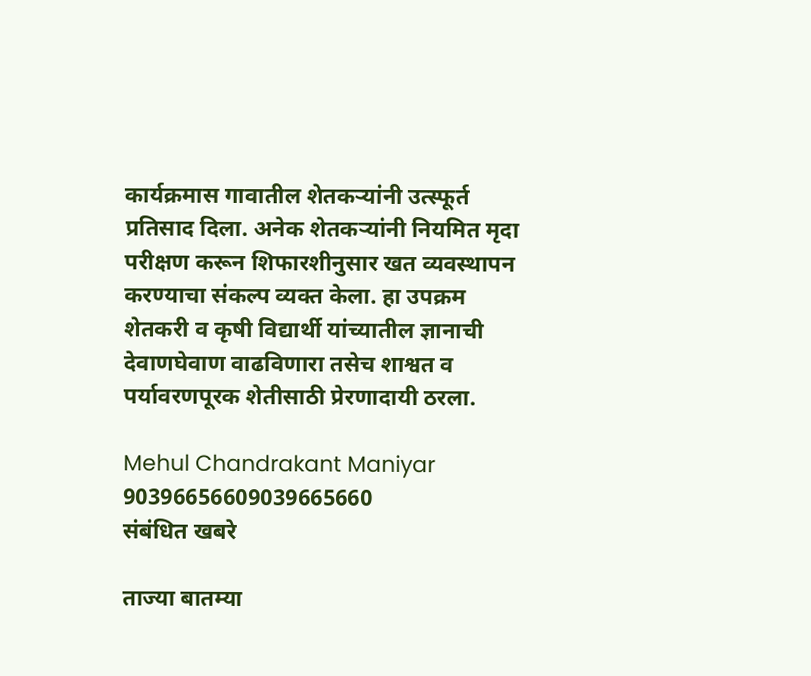कार्यक्रमास गावातील शेतकऱ्यांनी उत्स्फूर्त प्रतिसाद दिला. अनेक शेतकऱ्यांनी नियमित मृदा परीक्षण करून शिफारशीनुसार खत व्यवस्थापन करण्याचा संकल्प व्यक्त केला. हा उपक्रम शेतकरी व कृषी विद्यार्थी यांच्यातील ज्ञानाची देवाणघेवाण वाढविणारा तसेच शाश्वत व पर्यावरणपूरक शेतीसाठी प्रेरणादायी ठरला.

Mehul Chandrakant Maniyar
90396656609039665660
संबंधित खबरे

ताज्या बातम्या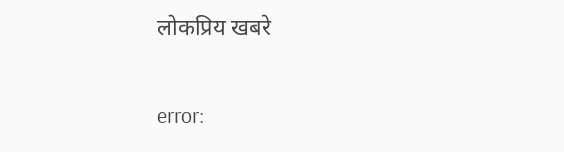लोकप्रिय खबरे

error: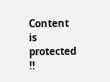Content is protected !!